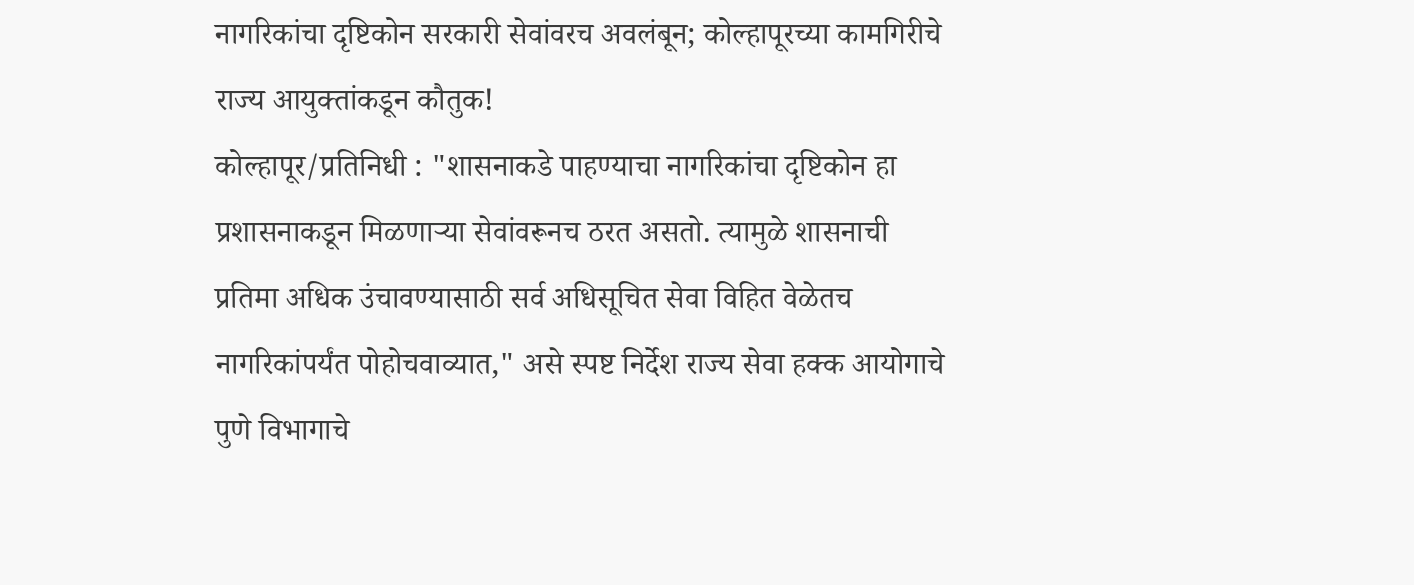नागरिकांचा दृष्टिकोन सरकारी सेवांवरच अवलंबून; कोल्हापूरच्या कामगिरीचे राज्य आयुक्तांकडून कौतुक!
कोल्हापूर/प्रतिनिधी : "शासनाकडे पाहण्याचा नागरिकांचा दृष्टिकोन हा प्रशासनाकडून मिळणाऱ्या सेवांवरूनच ठरत असतो. त्यामुळे शासनाची प्रतिमा अधिक उंचावण्यासाठी सर्व अधिसूचित सेवा विहित वेळेतच नागरिकांपर्यंत पोहोचवाव्यात," असे स्पष्ट निर्देश राज्य सेवा हक्क आयोगाचे पुणे विभागाचे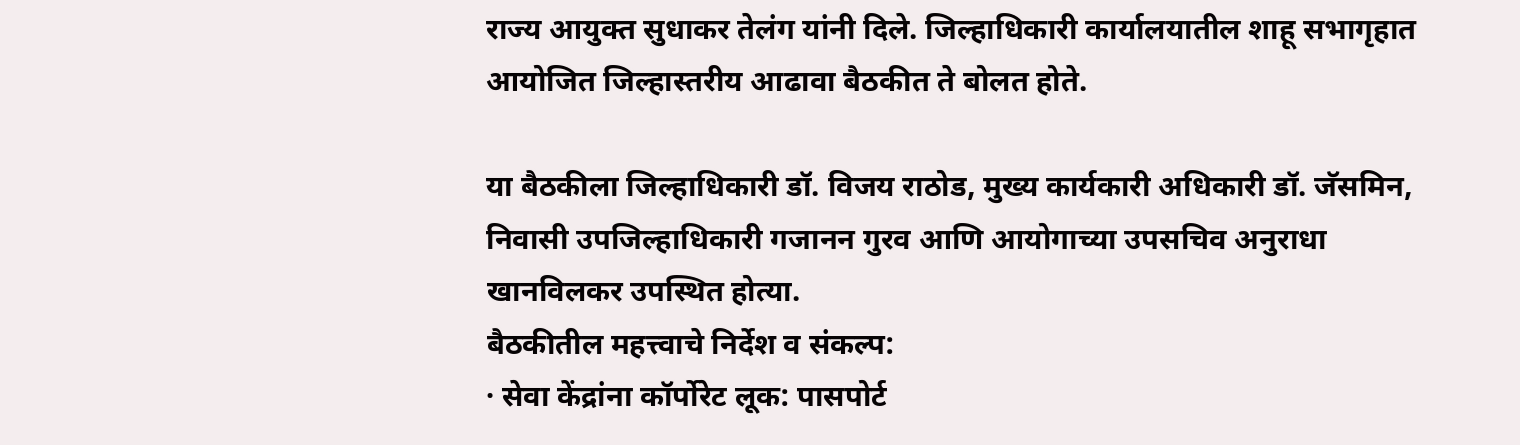राज्य आयुक्त सुधाकर तेलंग यांनी दिले. जिल्हाधिकारी कार्यालयातील शाहू सभागृहात आयोजित जिल्हास्तरीय आढावा बैठकीत ते बोलत होते.

या बैठकीला जिल्हाधिकारी डॉ. विजय राठोड, मुख्य कार्यकारी अधिकारी डॉ. जॅसमिन, निवासी उपजिल्हाधिकारी गजानन गुरव आणि आयोगाच्या उपसचिव अनुराधा खानविलकर उपस्थित होत्या.
बैठकीतील महत्त्वाचे निर्देश व संकल्प:
· सेवा केंद्रांना कॉर्पोरेट लूक: पासपोर्ट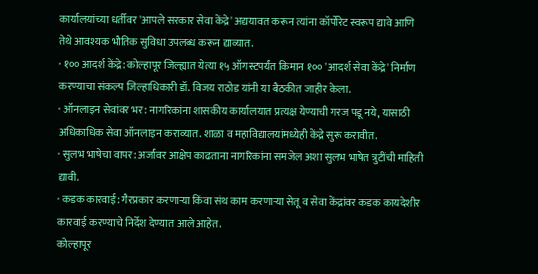कार्यालयांच्या धर्तीवर 'आपले सरकार सेवा केंद्रे' अद्ययावत करून त्यांना कॉर्पोरेट स्वरूप द्यावे आणि तेथे आवश्यक भौतिक सुविधा उपलब्ध करून द्याव्यात.
· १०० आदर्श केंद्रे: कोल्हापूर जिल्ह्यात येत्या १५ ऑगस्टपर्यंत किमान १०० 'आदर्श सेवा केंद्रे' निर्माण करण्याचा संकल्प जिल्हाधिकारी डॉ. विजय राठोड यांनी या बैठकीत जाहीर केला.
· ऑनलाइन सेवांवर भर: नागरिकांना शासकीय कार्यालयात प्रत्यक्ष येण्याची गरज पडू नये, यासाठी अधिकाधिक सेवा ऑनलाइन कराव्यात. शाळा व महाविद्यालयांमध्येही केंद्रे सुरू करावीत.
· सुलभ भाषेचा वापर: अर्जांवर आक्षेप काढताना नागरिकांना समजेल अशा सुलभ भाषेत त्रुटींची माहिती द्यावी.
· कडक कारवाई: गैरप्रकार करणाऱ्या किंवा संथ काम करणाऱ्या सेतू व सेवा केंद्रांवर कडक कायदेशीर कारवाई करण्याचे निर्देश देण्यात आले आहेत.
कोल्हापूर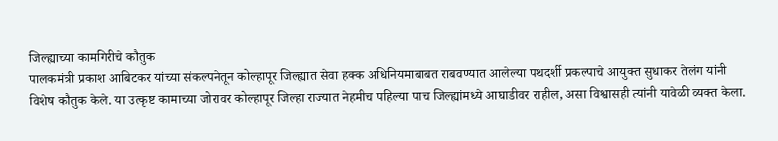जिल्ह्याच्या कामगिरीचे कौतुक
पालकमंत्री प्रकाश आबिटकर यांच्या संकल्पनेतून कोल्हापूर जिल्ह्यात सेवा हक्क अधिनियमाबाबत राबवण्यात आलेल्या पथदर्शी प्रकल्पाचे आयुक्त सुधाकर तेलंग यांनी विशेष कौतुक केले. या उत्कृष्ट कामाच्या जोरावर कोल्हापूर जिल्हा राज्यात नेहमीच पहिल्या पाच जिल्ह्यांमध्ये आघाडीवर राहील, असा विश्वासही त्यांनी यावेळी व्यक्त केला.